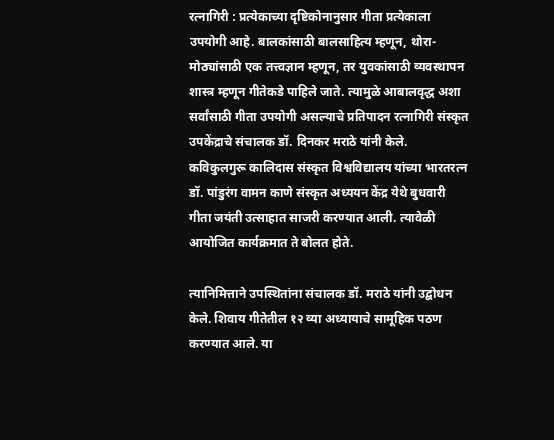रत्नागिरी : प्रत्येकाच्या दृष्टिकोनानुसार गीता प्रत्येकाला उपयोगी आहे. बालकांसाठी बालसाहित्य म्हणून, थोरा-मोठ्यांसाठी एक तत्त्वज्ञान म्हणून, तर युवकांसाठी व्यवस्थापन शास्त्र म्हणून गीतेकडे पाहिले जाते. त्यामुळे आबालवृद्ध अशा सर्वांसाठी गीता उपयोगी असल्याचे प्रतिपादन रत्नागिरी संस्कृत उपकेंद्राचे संचालक डॉ. दिनकर मराठे यांनी केले.
कविकुलगुरू कालिदास संस्कृत विश्वविद्यालय यांच्या भारतरत्न डॉ. पांडुरंग वामन काणे संस्कृत अध्ययन केंद्र येथे बुधवारी गीता जयंती उत्साहात साजरी करण्यात आली. त्यावेळी आयोजित कार्यक्रमात ते बोलत होते.

त्यानिमित्ताने उपस्थितांना संचालक डॉ. मराठे यांनी उद्बोधन केले. शिवाय गीतेतील १२ व्या अध्यायाचे सामूहिक पठण करण्यात आले. या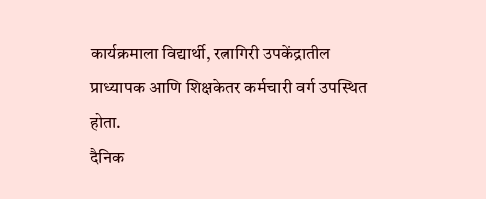कार्यक्रमाला विद्यार्थी, रत्नागिरी उपकेंद्रातील प्राध्यापक आणि शिक्षकेतर कर्मचारी वर्ग उपस्थित होता.
दैनिक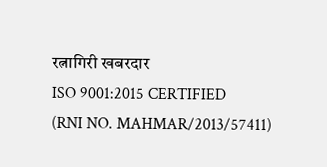रत्नागिरी खबरदार
ISO 9001:2015 CERTIFIED
(RNI NO. MAHMAR/2013/57411)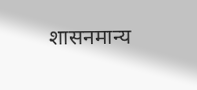शासनमान्य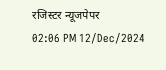रजिस्टर न्यूजपेपर
02:06 PM 12/Dec/2024